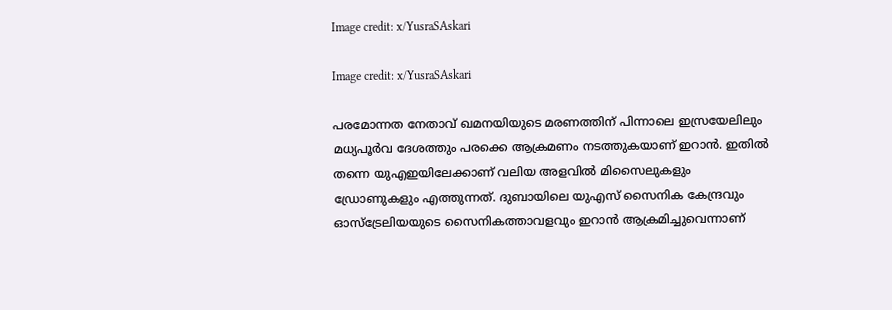Image credit: x/YusraSAskari

Image credit: x/YusraSAskari

പരമോന്നത നേതാവ് ഖമനയിയുടെ മരണത്തിന് പിന്നാലെ ഇസ്രയേലിലും മധ്യപൂര്‍വ ദേശത്തും പരക്കെ ആക്രമണം നടത്തുകയാണ് ഇറാന്‍. ഇതില്‍ തന്നെ യുഎഇയിലേക്കാണ് വലിയ അളവില്‍ മിസൈലുകളും ഡ്രോണുകളും എത്തുന്നത്. ദുബായിലെ യുഎസ് സൈനിക കേന്ദ്രവും ഓസ്ട്രേലിയയുടെ സൈനികത്താവളവും ഇറാന്‍ ആക്രമിച്ചുവെന്നാണ്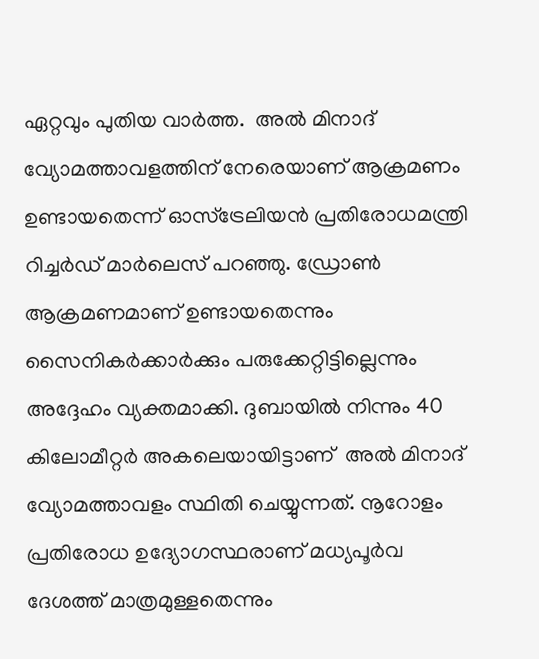ഏറ്റവും പുതിയ വാര്‍ത്ത.  അല്‍ മിനാദ് വ്യോമത്താവളത്തിന് നേരെയാണ് ആക്രമണം ഉണ്ടായതെന്ന് ഓസ്ട്രേലിയന്‍ പ്രതിരോധമന്ത്രി റിച്ചര്‍ഡ് മാര്‍ലെസ് പറഞ്ഞു. ഡ്രോണ്‍ ആക്രമണമാണ് ഉണ്ടായതെന്നും സൈനികര്‍ക്കാര്‍ക്കും പരുക്കേറ്റിട്ടില്ലെന്നും അദ്ദേഹം വ്യക്തമാക്കി. ദുബായില്‍ നിന്നും 40 കിലോമീറ്റര്‍ അകലെയായിട്ടാണ്  അല്‍ മിനാദ് വ്യോമത്താവളം സ്ഥിതി ചെയ്യുന്നത്. നൂറോളം പ്രതിരോധ ഉദ്യോഗസ്ഥരാണ് മധ്യപൂര്‍വ ദേശത്ത് മാത്രമുള്ളതെന്നും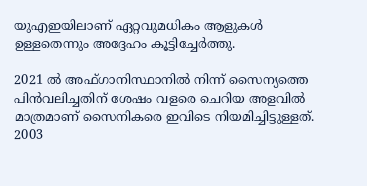യുഎഇയിലാണ് ഏറ്റവുമധികം ആളുകള്‍ ഉള്ളതെന്നും അദ്ദേഹം കൂട്ടിച്ചേര്‍ത്തു.

2021 ല്‍ അഫ്ഗാനിസ്ഥാനില്‍ നിന്ന് സൈന്യത്തെ പിന്‍വലിച്ചതിന് ശേഷം വളരെ ചെറിയ അളവില്‍ മാത്രമാണ് സൈനികരെ ഇവിടെ നിയമിച്ചിട്ടുള്ളത്. 2003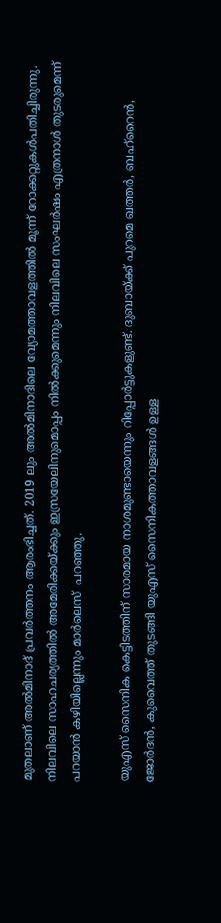മുതലാണ് അല്‍മിനാദ് പ്രവര്‍ത്തനം ആരംഭിച്ചത്. 2019 ലും അല്‍മിനാദിലെ വ്യോമത്താവളത്തില്‍ മൂന്ന് റോക്കറ്റുകള്‍പതിച്ചിരുന്നു. നിലവിലെ സാഹചര്യത്തില്‍ അമേരിക്കയ്ക്കും ഇസ്രയേലിനുമൊപ്പം നില്‍ക്കുമെന്നും നിലവിലെ സംഘര്‍ഷം എത്രനാള്‍ തുടരുമെന്ന് പറയാന്‍ കഴിയില്ലെന്നും മാര്‍ലെസ്  പറഞ്ഞു.

യുഎസ് സൈനിക കെട്ടിടത്തിന് സാരമായ നാശമുണ്ടായെന്നും റിപ്പോര്‍ട്ടുകളുണ്ട്. ദുബായ്ക്ക് പുറമെ ഖത്തര്‍, ബഹ്റൈന്‍, ജോര്‍ദന്‍, കുവൈത്ത് തുടങ്ങി യുഎസ് സൈനികത്താവളങ്ങള്‍ ഉള്ള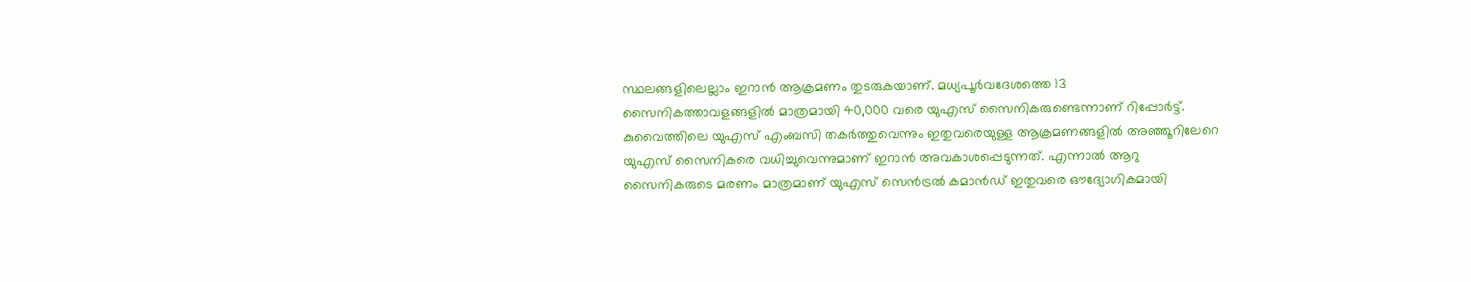സ്ഥലങ്ങളിലെല്ലാം ഇറാന്‍ ആക്രമണം തുടരുകയാണ്. മധ്യപൂര്‍വദേശത്തെ 13 സൈനികത്താവളങ്ങളില്‍ മാത്രമായി 40,000 വരെ യുഎസ് സൈനികരുണ്ടെന്നാണ് റിപ്പോര്‍ട്ട്. കുവൈത്തിലെ യുഎസ് എംബസി തകര്‍ത്തുവെന്നും ഇതുവരെയുള്ള ആക്രമണങ്ങളില്‍ അഞ്ഞൂറിലേറെ യുഎസ് സൈനികരെ വധിച്ചുവെന്നുമാണ് ഇറാന്‍ അവകാശപ്പെടുന്നത്. എന്നാല്‍ ആറു സൈനികരുടെ മരണം മാത്രമാണ് യുഎസ് സെന്‍ട്രല്‍ കമാന്‍ഡ് ഇതുവരെ ഔദ്യോഗികമായി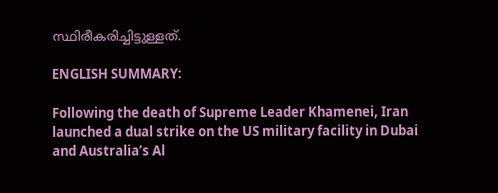സ്ഥിരീകരിച്ചിട്ടുള്ളത്.

ENGLISH SUMMARY:

Following the death of Supreme Leader Khamenei, Iran launched a dual strike on the US military facility in Dubai and Australia’s Al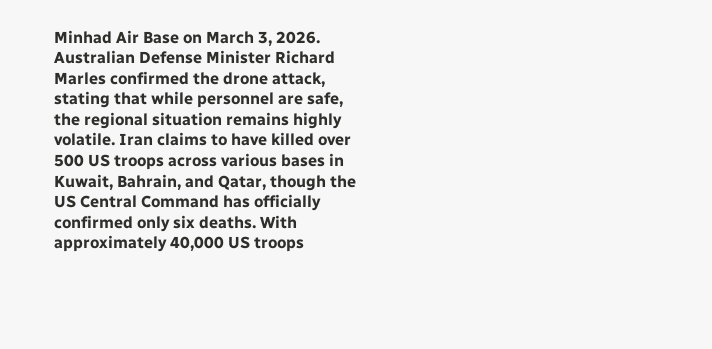Minhad Air Base on March 3, 2026. Australian Defense Minister Richard Marles confirmed the drone attack, stating that while personnel are safe, the regional situation remains highly volatile. Iran claims to have killed over 500 US troops across various bases in Kuwait, Bahrain, and Qatar, though the US Central Command has officially confirmed only six deaths. With approximately 40,000 US troops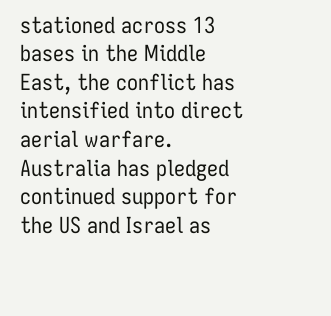stationed across 13 bases in the Middle East, the conflict has intensified into direct aerial warfare. Australia has pledged continued support for the US and Israel as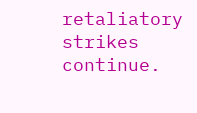retaliatory strikes continue.